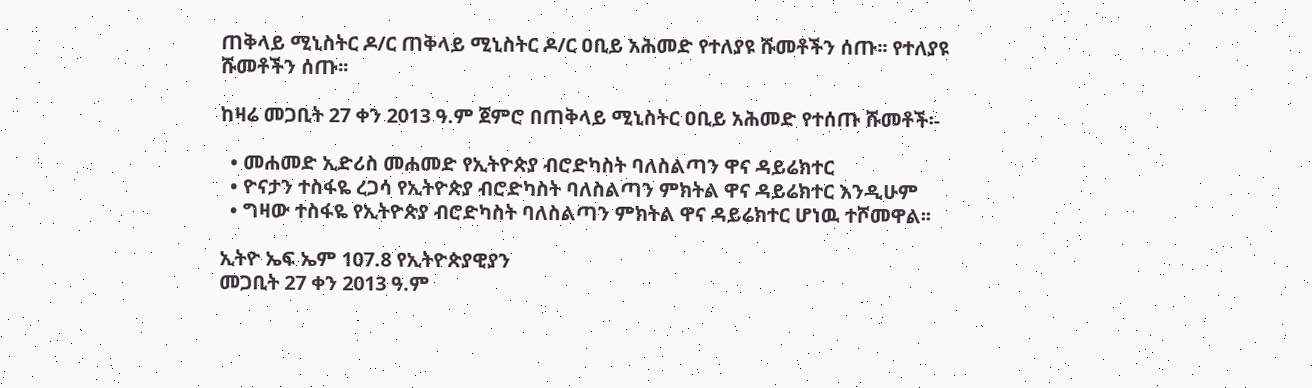ጠቅላይ ሚኒስትር ዶ/ር ጠቅላይ ሚኒስትር ዶ/ር ዐቢይ አሕመድ የተለያዩ ሹመቶችን ሰጡ፡፡ የተለያዩ ሹመቶችን ሰጡ፡፡

ከዛሬ መጋቢት 27 ቀን 2013 ዓ.ም ጀምሮ በጠቅላይ ሚኒስትር ዐቢይ አሕመድ የተሰጡ ሹመቶች፡-

  • መሐመድ ኢድሪስ መሐመድ የኢትዮጵያ ብሮድካስት ባለስልጣን ዋና ዳይሬክተር
  • ዮናታን ተስፋዬ ረጋሳ የኢትዮጵያ ብሮድካስት ባለስልጣን ምክትል ዋና ዳይሬክተር እንዲሁም
  • ግዛው ተስፋዬ የኢትዮጵያ ብሮድካስት ባለስልጣን ምክትል ዋና ዳይሬክተር ሆነዉ ተሾመዋል፡፡

ኢትዮ ኤፍ ኤም 107.8 የኢትዮጵያዊያን
መጋቢት 27 ቀን 2013 ዓ.ም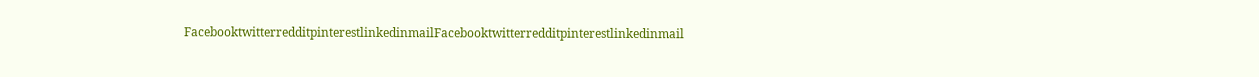FacebooktwitterredditpinterestlinkedinmailFacebooktwitterredditpinterestlinkedinmail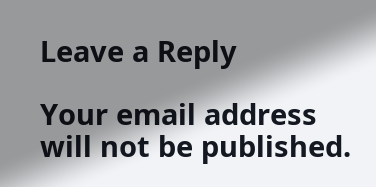Leave a Reply

Your email address will not be published.